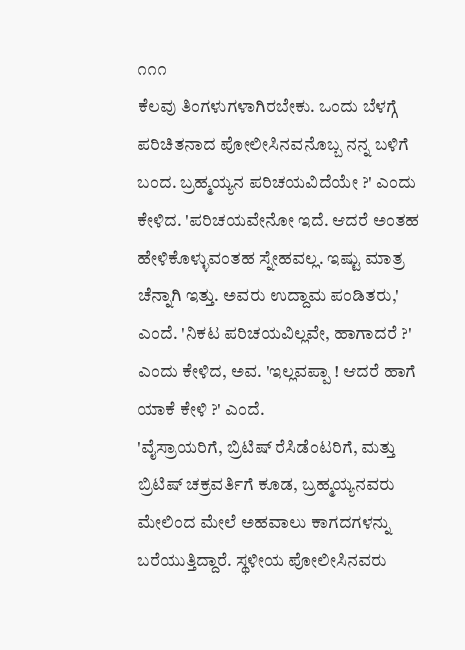೧೧೧
ಕೆಲವು ತಿಂಗಳುಗಳಾಗಿರಬೇಕು. ಒಂದು ಬೆಳಗ್ಗೆ ಪರಿಚಿತನಾದ ಪೋಲೀಸಿನವನೊಬ್ಬ ನನ್ನ ಬಳಿಗೆ ಬಂದ. ಬ್ರಹ್ಮಯ್ಯನ ಪರಿಚಯವಿದೆಯೇ ?' ಎಂದು ಕೇಳಿದ. 'ಪರಿಚಯವೇನೋ ಇದೆ. ಆದರೆ ಅಂತಹ ಹೇಳಿಕೊಳ್ಳುವಂತಹ ಸ್ನೇಹವಲ್ಲ. ಇಷ್ಟು ಮಾತ್ರ ಚೆನ್ನಾಗಿ ಇತ್ತು. ಅವರು ಉದ್ದಾಮ ಪಂಡಿತರು,' ಎಂದೆ. 'ನಿಕಟ ಪರಿಚಯವಿಲ್ಲವೇ, ಹಾಗಾದರೆ ?' ಎಂದು ಕೇಳಿದ, ಅವ. 'ಇಲ್ಲವಪ್ಪಾ ! ಆದರೆ ಹಾಗೆ ಯಾಕೆ ಕೇಳಿ ?' ಎಂದೆ.
'ವೈಸ್ರಾಯರಿಗೆ, ಬ್ರಿಟಿಷ್ ರೆಸಿಡೆಂಟರಿಗೆ, ಮತ್ತು ಬ್ರಿಟಿಷ್ ಚಕ್ರವರ್ತಿಗೆ ಕೂಡ, ಬ್ರಹ್ಮಯ್ಯನವರು ಮೇಲಿಂದ ಮೇಲೆ ಅಹವಾಲು ಕಾಗದಗಳನ್ನು ಬರೆಯುತ್ತಿದ್ದಾರೆ. ಸ್ಥಳೀಯ ಪೋಲೀಸಿನವರು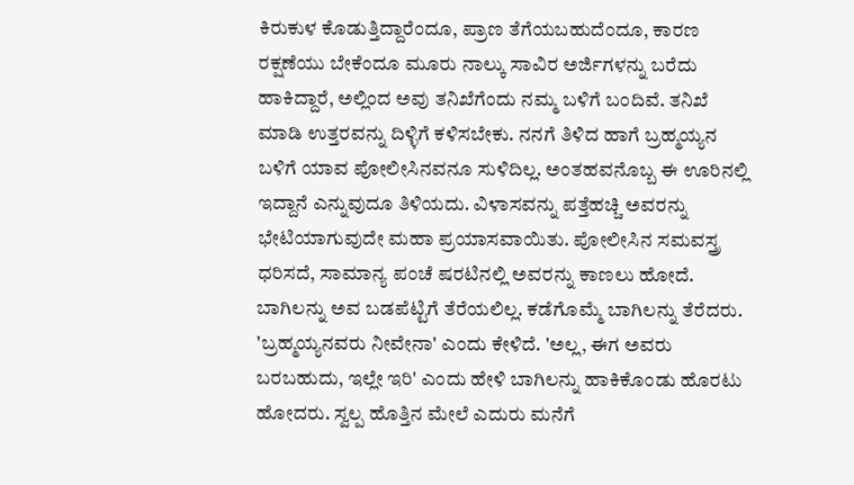ಕಿರುಕುಳ ಕೊಡುತ್ತಿದ್ದಾರೆಂದೂ, ಪ್ರಾಣ ತೆಗೆಯಬಹುದೆಂದೂ, ಕಾರಣ ರಕ್ಷಣೆಯು ಬೇಕೆಂದೂ ಮೂರು ನಾಲ್ಕು ಸಾವಿರ ಅರ್ಜಿಗಳನ್ನು ಬರೆದು ಹಾಕಿದ್ದಾರೆ, ಅಲ್ಲಿಂದ ಅವು ತನಿಖೆಗೆಂದು ನಮ್ಮ ಬಳಿಗೆ ಬಂದಿವೆ. ತನಿಖೆ ಮಾಡಿ ಉತ್ತರವನ್ನು ದಿಳ್ಳಿಗೆ ಕಳಿಸಬೇಕು. ನನಗೆ ತಿಳಿದ ಹಾಗೆ ಬ್ರಹ್ಮಯ್ಯನ ಬಳಿಗೆ ಯಾವ ಪೋಲೀಸಿನವನೂ ಸುಳಿದಿಲ್ಲ. ಅಂತಹವನೊಬ್ಬ ಈ ಊರಿನಲ್ಲಿ ಇದ್ದಾನೆ ಎನ್ನುವುದೂ ತಿಳಿಯದು. ವಿಳಾಸವನ್ನು ಪತ್ತೆಹಚ್ಚಿ ಅವರನ್ನು ಭೇಟಿಯಾಗುವುದೇ ಮಹಾ ಪ್ರಯಾಸವಾಯಿತು. ಪೋಲೀಸಿನ ಸಮವಸ್ತ್ರ ಧರಿಸದೆ, ಸಾಮಾನ್ಯ ಪಂಚೆ ಷರಟಿನಲ್ಲಿ ಅವರನ್ನು ಕಾಣಲು ಹೋದೆ. ಬಾಗಿಲನ್ನು ಅವ ಬಡಪೆಟ್ಟಿಗೆ ತೆರೆಯಲಿಲ್ಲ. ಕಡೆಗೊಮ್ಮೆ ಬಾಗಿಲನ್ನು ತೆರೆದರು. 'ಬ್ರಹ್ಮಯ್ಯನವರು ನೀವೇನಾ' ಎಂದು ಕೇಳಿದೆ. 'ಅಲ್ಲ, ಈಗ ಅವರು ಬರಬಹುದು, ಇಲ್ಲೇ ಇರಿ' ಎಂದು ಹೇಳಿ ಬಾಗಿಲನ್ನು ಹಾಕಿಕೊಂಡು ಹೊರಟು ಹೋದರು. ಸ್ವಲ್ಪ ಹೊತ್ತಿನ ಮೇಲೆ ಎದುರು ಮನೆಗೆ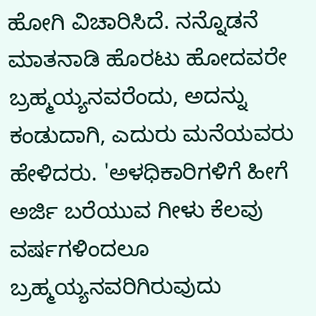ಹೋಗಿ ವಿಚಾರಿಸಿದೆ. ನನ್ನೊಡನೆ ಮಾತನಾಡಿ ಹೊರಟು ಹೋದವರೇ ಬ್ರಹ್ಮಯ್ಯನವರೆಂದು, ಅದನ್ನು ಕಂಡುದಾಗಿ, ಎದುರು ಮನೆಯವರು ಹೇಳಿದರು. 'ಅಳಧಿಕಾರಿಗಳಿಗೆ ಹೀಗೆ ಅರ್ಜಿ ಬರೆಯುವ ಗೀಳು ಕೆಲವು ವರ್ಷಗಳಿಂದಲೂ ಬ್ರಹ್ಮಯ್ಯನವರಿಗಿರುವುದು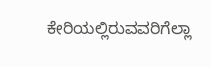ಕೇರಿಯಲ್ಲಿರುವವರಿಗೆಲ್ಲಾ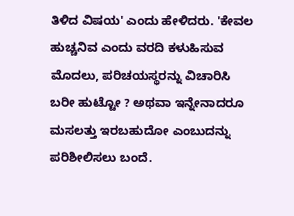ತಿಳಿದ ವಿಷಯ' ಎಂದು ಹೇಳಿದರು. 'ಕೇವಲ ಹುಚ್ಚನಿವ ಎಂದು ವರದಿ ಕಳುಹಿಸುವ ಮೊದಲು, ಪರಿಚಯಸ್ಥರನ್ನು ವಿಚಾರಿಸಿ ಬರೀ ಹುಟ್ಟೋ ? ಅಥವಾ ಇನ್ನೇನಾದರೂ ಮಸಲತ್ತು ಇರಬಹುದೋ ಎಂಬುದನ್ನು ಪರಿಶೀಲಿಸಲು ಬಂದೆ.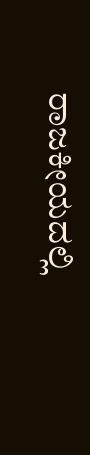ರಾಜಕೀಯದಲ್ಲಿ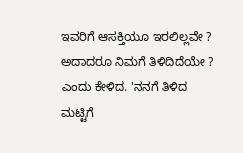ಇವರಿಗೆ ಆಸಕ್ತಿಯೂ ಇರಲಿಲ್ಲವೇ ? ಅದಾದರೂ ನಿಮಗೆ ತಿಳಿದಿದೆಯೇ ? ಎಂದು ಕೇಳಿದ. 'ನನಗೆ ತಿಳಿದ ಮಟ್ಟಿಗೆ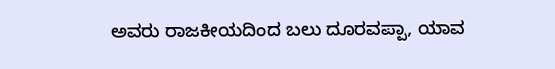ಅವರು ರಾಜಕೀಯದಿಂದ ಬಲು ದೂರವಪ್ಪಾ, ಯಾವ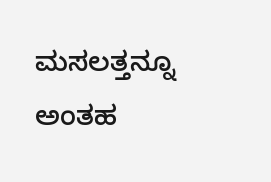ಮಸಲತ್ತನ್ನೂ ಅಂತಹ